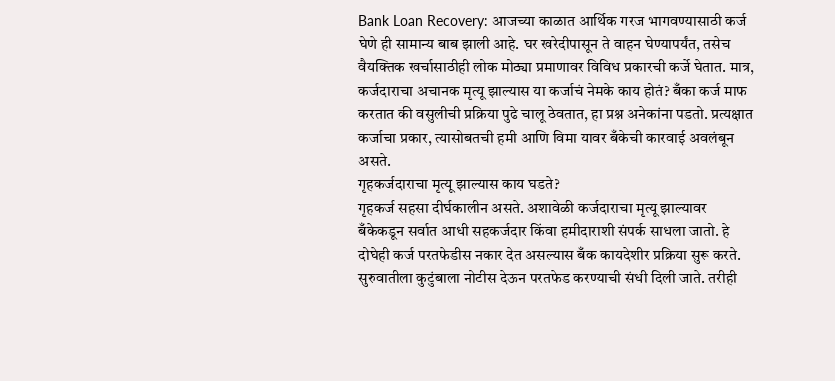Bank Loan Recovery: आजच्या काळात आर्थिक गरज भागवण्यासाठी कर्ज घेणे ही सामान्य बाब झाली आहे. घर खरेदीपासून ते वाहन घेण्यापर्यंत, तसेच वैयक्तिक खर्चासाठीही लोक मोठ्या प्रमाणावर विविध प्रकारची कर्जे घेतात. मात्र, कर्जदाराचा अचानक मृत्यू झाल्यास या कर्जाचं नेमके काय होतं? बँका कर्ज माफ करतात की वसुलीची प्रक्रिया पुढे चालू ठेवतात, हा प्रश्न अनेकांना पडतो. प्रत्यक्षात कर्जाचा प्रकार, त्यासोबतची हमी आणि विमा यावर बँकेची कारवाई अवलंबून असते.
गृहकर्जदाराचा मृत्यू झाल्यास काय घडते?
गृहकर्ज सहसा दीर्घकालीन असते. अशावेळी कर्जदाराचा मृत्यू झाल्यावर बँकेकडून सर्वात आधी सहकर्जदार किंवा हमीदाराशी संपर्क साधला जातो. हे दोघेही कर्ज परतफेडीस नकार देत असल्यास बँक कायदेशीर प्रक्रिया सुरू करते. सुरुवातीला कुटुंबाला नोटीस देऊन परतफेड करण्याची संधी दिली जाते. तरीही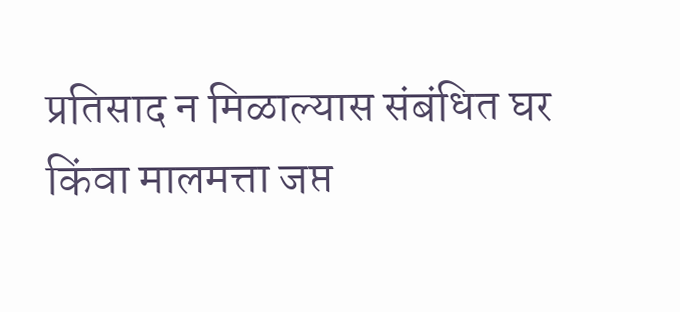प्रतिसाद न मिळाल्यास संबंधित घर किंवा मालमत्ता जप्त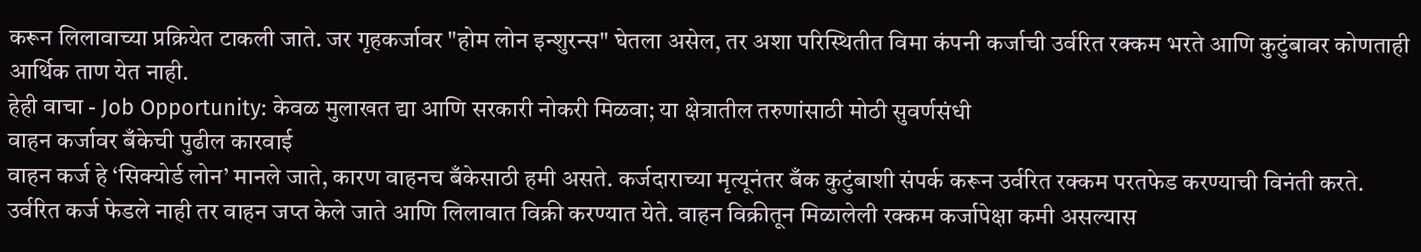करून लिलावाच्या प्रक्रियेत टाकली जाते. जर गृहकर्जावर "होम लोन इन्शुरन्स" घेतला असेल, तर अशा परिस्थितीत विमा कंपनी कर्जाची उर्वरित रक्कम भरते आणि कुटुंबावर कोणताही आर्थिक ताण येत नाही.
हेही वाचा - Job Opportunity: केवळ मुलाखत द्या आणि सरकारी नोकरी मिळवा; या क्षेत्रातील तरुणांसाठी मोठी सुवर्णसंधी
वाहन कर्जावर बँकेची पुढील कारवाई
वाहन कर्ज हे ‘सिक्योर्ड लोन’ मानले जाते, कारण वाहनच बँकेसाठी हमी असते. कर्जदाराच्या मृत्यूनंतर बँक कुटुंबाशी संपर्क करून उर्वरित रक्कम परतफेड करण्याची विनंती करते. उर्वरित कर्ज फेडले नाही तर वाहन जप्त केले जाते आणि लिलावात विक्री करण्यात येते. वाहन विक्रीतून मिळालेली रक्कम कर्जापेक्षा कमी असल्यास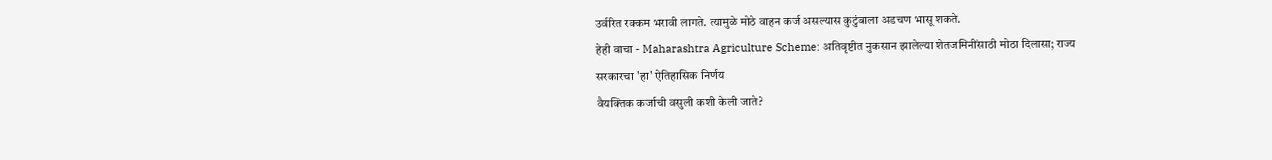उर्वरित रक्कम भरावी लागते. त्यामुळे मोठे वाहन कर्ज असल्यास कुटुंबाला अडचण भासू शकते.
हेही वाचा - Maharashtra Agriculture Scheme: अतिवृष्टीत नुकसान झालेल्या शेतजमिनींसाठी मोठा दिलासा; राज्य सरकारचा 'हा' ऐतिहासिक निर्णय
वैयक्तिक कर्जाची वसुली कशी केली जाते?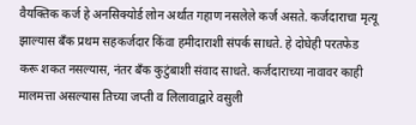वैयक्तिक कर्ज हे अनसिक्योर्ड लोन अर्थात गहाण नसलेले कर्ज असते. कर्जदाराचा मृत्यू झाल्यास बँक प्रथम सहकर्जदार किंवा हमीदाराशी संपर्क साधते. हे दोघेही परतफेड करू शकत नसल्यास, नंतर बँक कुटुंबाशी संवाद साधते. कर्जदाराच्या नावावर काही मालमत्ता असल्यास तिच्या जप्ती व लिलावाद्वारे वसुली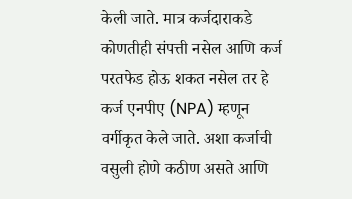केली जाते. मात्र कर्जदाराकडे कोणतीही संपत्ती नसेल आणि कर्ज परतफेड होऊ शकत नसेल तर हे कर्ज एनपीए (NPA) म्हणून वर्गीकृत केले जाते. अशा कर्जाची वसुली होणे कठीण असते आणि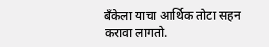बँकेला याचा आर्थिक तोटा सहन करावा लागतो.